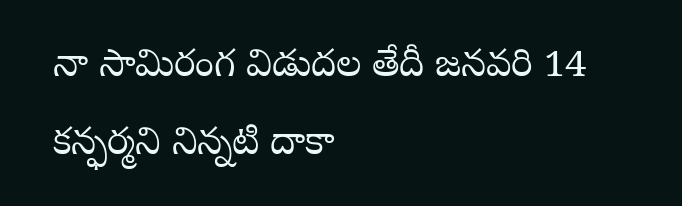నా సామిరంగ విడుదల తేదీ జనవరి 14 కన్ఫర్మని నిన్నటి దాకా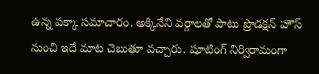ఉన్న పక్కా సమాచారం. అక్కినేని వర్గాలతో పాటు ప్రొడక్షన్ హౌస్ నుంచి ఇదే మాట చెబుతూ వచ్చారు. షూటింగ్ నిర్విరామంగా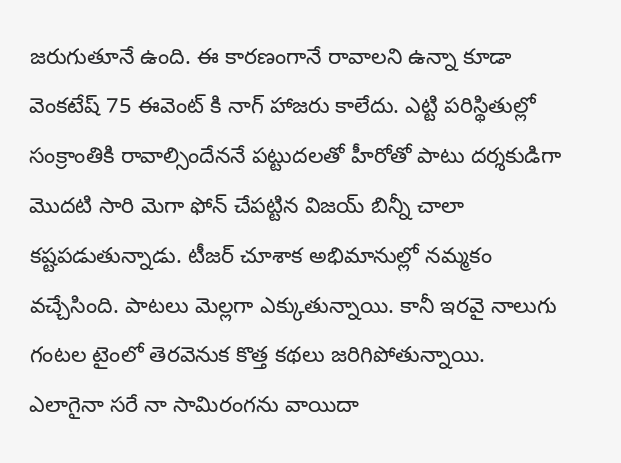జరుగుతూనే ఉంది. ఈ కారణంగానే రావాలని ఉన్నా కూడా వెంకటేష్ 75 ఈవెంట్ కి నాగ్ హాజరు కాలేదు. ఎట్టి పరిస్థితుల్లో సంక్రాంతికి రావాల్సిందేననే పట్టుదలతో హీరోతో పాటు దర్శకుడిగా మొదటి సారి మెగా ఫోన్ చేపట్టిన విజయ్ బిన్నీ చాలా కష్టపడుతున్నాడు. టీజర్ చూశాక అభిమానుల్లో నమ్మకం వచ్చేసింది. పాటలు మెల్లగా ఎక్కుతున్నాయి. కానీ ఇరవై నాలుగు గంటల టైంలో తెరవెనుక కొత్త కథలు జరిగిపోతున్నాయి.
ఎలాగైనా సరే నా సామిరంగను వాయిదా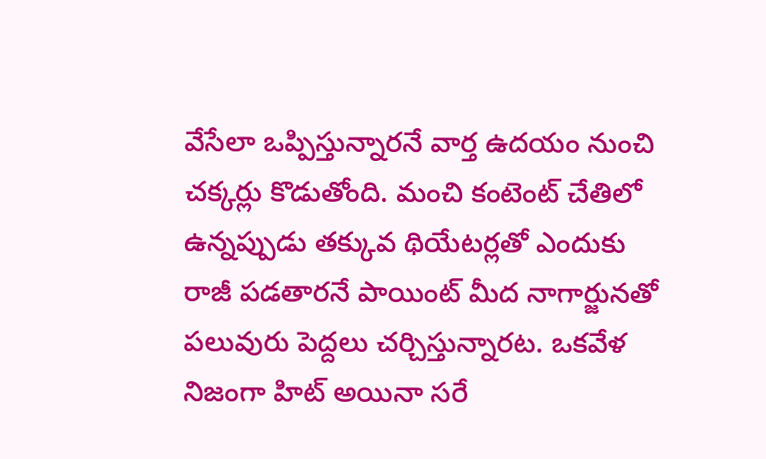వేసేలా ఒప్పిస్తున్నారనే వార్త ఉదయం నుంచి చక్కర్లు కొడుతోంది. మంచి కంటెంట్ చేతిలో ఉన్నప్పుడు తక్కువ థియేటర్లతో ఎందుకు రాజీ పడతారనే పాయింట్ మీద నాగార్జునతో పలువురు పెద్దలు చర్చిస్తున్నారట. ఒకవేళ నిజంగా హిట్ అయినా సరే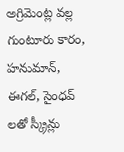అగ్రిమెంట్ల వల్ల గుంటూరు కారం, హనుమాన్, ఈగల్, సైంధవ్ లతో స్క్రీన్లు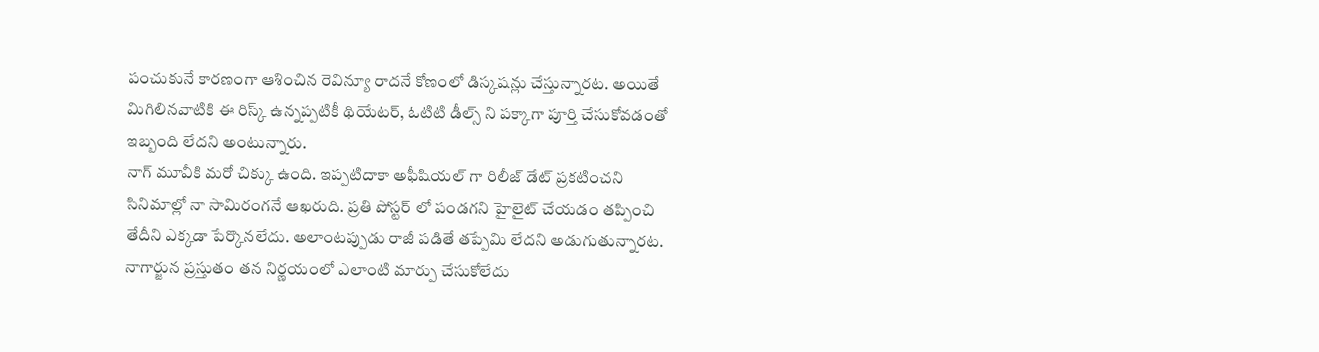పంచుకునే కారణంగా ఆశించిన రెవిన్యూ రాదనే కోణంలో డిస్కషన్లు చేస్తున్నారట. అయితే మిగిలినవాటికి ఈ రిస్క్ ఉన్నప్పటికీ థియేటర్, ఓటిటి డీల్స్ ని పక్కాగా పూర్తి చేసుకోవడంతో ఇబ్బంది లేదని అంటున్నారు.
నాగ్ మూవీకి మరో చిక్కు ఉంది. ఇప్పటిదాకా అఫీషియల్ గా రిలీజ్ డేట్ ప్రకటించని సినిమాల్లో నా సామిరంగనే ఆఖరుది. ప్రతి పోస్టర్ లో పండగని హైలైట్ చేయడం తప్పించి తేదీని ఎక్కడా పేర్కొనలేదు. అలాంటప్పుడు రాజీ పడితే తప్పేమి లేదని అడుగుతున్నారట. నాగార్జున ప్రస్తుతం తన నిర్ణయంలో ఎలాంటి మార్పు చేసుకోలేదు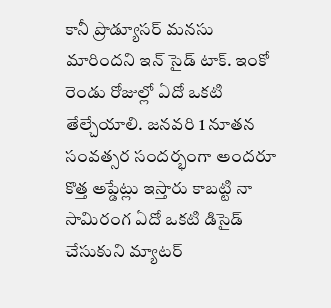కానీ ప్రొడ్యూసర్ మనసు మారిందని ఇన్ సైడ్ టాక్. ఇంకో రెండు రోజుల్లో ఏదో ఒకటి తేల్చేయాలి. జనవరి 1 నూతన సంవత్సర సందర్భంగా అందరూ కొత్త అప్డేట్లు ఇస్తారు కాబట్టి నా సామిరంగ ఏదో ఒకటి డిసైడ్ చేసుకుని మ్యాటర్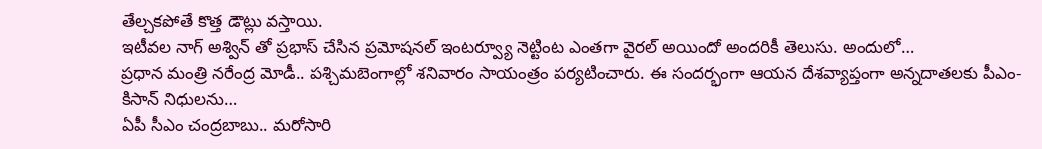తేల్చకపోతే కొత్త డౌట్లు వస్తాయి.
ఇటీవల నాగ్ అశ్విన్ తో ప్రభాస్ చేసిన ప్రమోషనల్ ఇంటర్వ్యూ నెట్టింట ఎంతగా వైరల్ అయిందో అందరికీ తెలుసు. అందులో…
ప్రధాన మంత్రి నరేంద్ర మోడీ.. పశ్చిమబెంగాల్లో శనివారం సాయంత్రం పర్యటించారు. ఈ సందర్భంగా ఆయన దేశవ్యాప్తంగా అన్నదాతలకు పీఎం-కిసాన్ నిధులను…
ఏపీ సీఎం చంద్రబాబు.. మరోసారి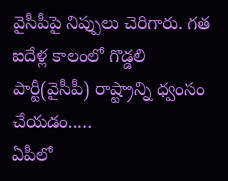వైసీపీపై నిప్పులు చెరిగారు. గత ఐదేళ్ల కాలంలో గొడ్డలి పార్టీ(వైసీపీ) రాష్ట్రాన్ని ధ్వంసం చేయడం..…
ఏపీలో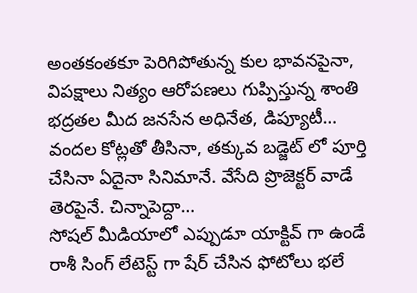అంతకంతకూ పెరిగిపోతున్న కుల భావనపైనా, విపక్షాలు నిత్యం ఆరోపణలు గుప్పిస్తున్న శాంతి భద్రతల మీద జనసేన అధినేత, డిప్యూటీ…
వందల కోట్లతో తీసినా, తక్కువ బడ్జెట్ లో పూర్తి చేసినా ఏదైనా సినిమానే. వేసేది ప్రొజెక్టర్ వాడే తెరపైనే. చిన్నాపెద్దా…
సోషల్ మీడియాలో ఎప్పుడూ యాక్టివ్ గా ఉండే రాశీ సింగ్ లేటెస్ట్ గా షేర్ చేసిన ఫోటోలు భలే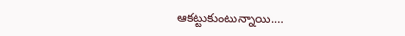ఆకట్టుకుంటున్నాయి.…